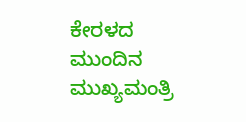ಕೇರಳದ ಮುಂದಿನ ಮುಖ್ಯಮಂತ್ರಿ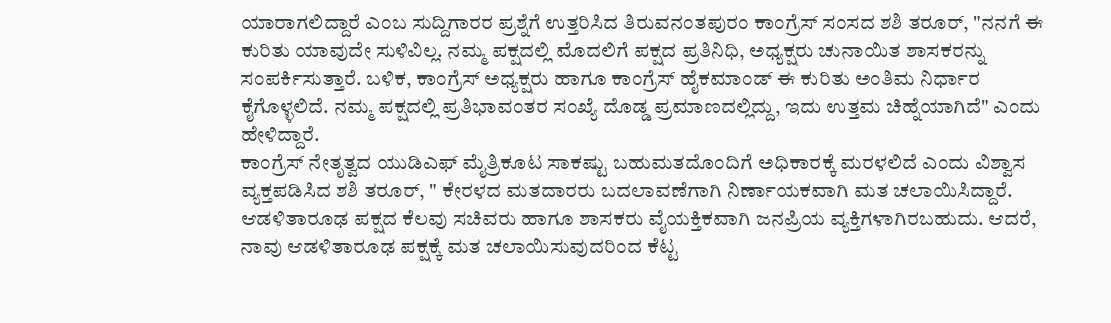ಯಾರಾಗಲಿದ್ದಾರೆ ಎಂಬ ಸುದ್ದಿಗಾರರ ಪ್ರಶ್ನೆಗೆ ಉತ್ತರಿಸಿದ ತಿರುವನಂತಪುರಂ ಕಾಂಗ್ರೆಸ್ ಸಂಸದ ಶಶಿ ತರೂರ್, "ನನಗೆ ಈ ಕುರಿತು ಯಾವುದೇ ಸುಳಿವಿಲ್ಲ. ನಮ್ಮ ಪಕ್ಷದಲ್ಲಿ ಮೊದಲಿಗೆ ಪಕ್ಷದ ಪ್ರತಿನಿಧಿ, ಅಧ್ಯಕ್ಷರು ಚುನಾಯಿತ ಶಾಸಕರನ್ನು ಸಂಪರ್ಕಿಸುತ್ತಾರೆ. ಬಳಿಕ, ಕಾಂಗ್ರೆಸ್ ಅಧ್ಯಕ್ಷರು ಹಾಗೂ ಕಾಂಗ್ರೆಸ್ ಹೈಕಮಾಂಡ್ ಈ ಕುರಿತು ಅಂತಿಮ ನಿರ್ಧಾರ ಕೈಗೊಳ್ಳಲಿದೆ. ನಮ್ಮ ಪಕ್ಷದಲ್ಲಿ ಪ್ರತಿಭಾವಂತರ ಸಂಖ್ಯೆ ದೊಡ್ಡ ಪ್ರಮಾಣದಲ್ಲಿದ್ದು, ಇದು ಉತ್ತಮ ಚಿಹ್ನೆಯಾಗಿದೆ" ಎಂದು ಹೇಳಿದ್ದಾರೆ.
ಕಾಂಗ್ರೆಸ್ ನೇತೃತ್ವದ ಯುಡಿಎಫ್ ಮೈತ್ರಿಕೂಟ ಸಾಕಷ್ಟು ಬಹುಮತದೊಂದಿಗೆ ಅಧಿಕಾರಕ್ಕೆ ಮರಳಲಿದೆ ಎಂದು ವಿಶ್ವಾಸ ವ್ಯಕ್ತಪಡಿಸಿದ ಶಶಿ ತರೂರ್, " ಕೇರಳದ ಮತದಾರರು ಬದಲಾವಣೆಗಾಗಿ ನಿರ್ಣಾಯಕವಾಗಿ ಮತ ಚಲಾಯಿಸಿದ್ದಾರೆ. ಆಡಳಿತಾರೂಢ ಪಕ್ಷದ ಕೆಲವು ಸಚಿವರು ಹಾಗೂ ಶಾಸಕರು ವೈಯಕ್ತಿಕವಾಗಿ ಜನಪ್ರಿಯ ವ್ಯಕ್ತಿಗಳಾಗಿರಬಹುದು. ಆದರೆ, ನಾವು ಆಡಳಿತಾರೂಢ ಪಕ್ಷಕ್ಕೆ ಮತ ಚಲಾಯಿಸುವುದರಿಂದ ಕೆಟ್ಟ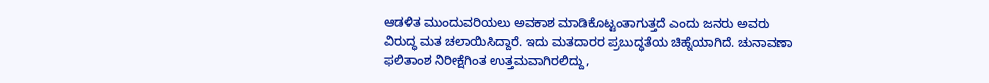ಆಡಳಿತ ಮುಂದುವರಿಯಲು ಅವಕಾಶ ಮಾಡಿಕೊಟ್ಟಂತಾಗುತ್ತದೆ ಎಂದು ಜನರು ಅವರು ವಿರುದ್ಧ ಮತ ಚಲಾಯಿಸಿದ್ದಾರೆ. ಇದು ಮತದಾರರ ಪ್ರಬುದ್ಧತೆಯ ಚಿಹ್ನೆಯಾಗಿದೆ. ಚುನಾವಣಾ ಫಲಿತಾಂಶ ನಿರೀಕ್ಷೆಗಿಂತ ಉತ್ತಮವಾಗಿರಲಿದ್ದು,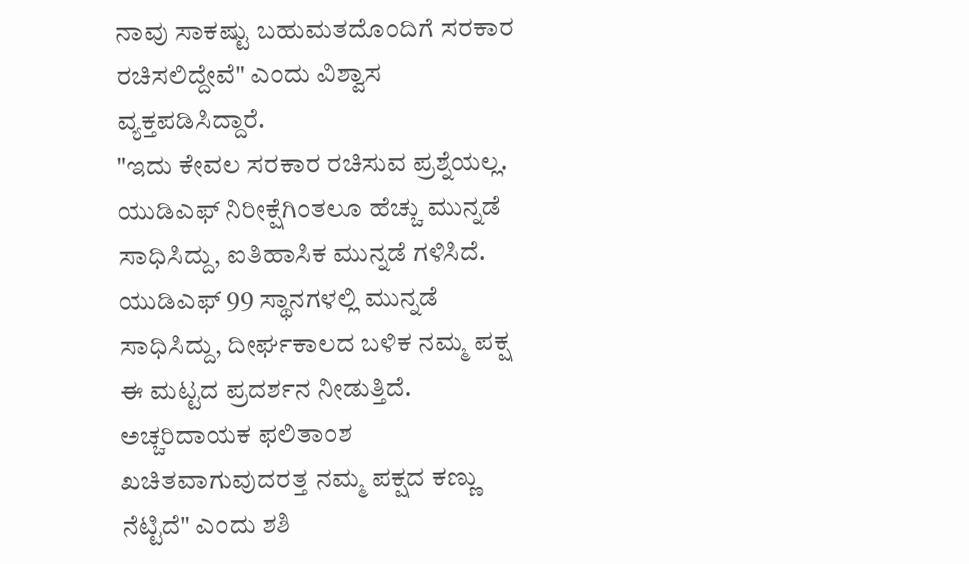ನಾವು ಸಾಕಷ್ಟು ಬಹುಮತದೊಂದಿಗೆ ಸರಕಾರ ರಚಿಸಲಿದ್ದೇವೆ" ಎಂದು ವಿಶ್ವಾಸ ವ್ಯಕ್ತಪಡಿಸಿದ್ದಾರೆ.
"ಇದು ಕೇವಲ ಸರಕಾರ ರಚಿಸುವ ಪ್ರಶ್ನೆಯಲ್ಲ. ಯುಡಿಎಫ್ ನಿರೀಕ್ಷೆಗಿಂತಲೂ ಹೆಚ್ಚು ಮುನ್ನಡೆ ಸಾಧಿಸಿದ್ದು, ಐತಿಹಾಸಿಕ ಮುನ್ನಡೆ ಗಳಿಸಿದೆ. ಯುಡಿಎಫ್ 99 ಸ್ಥಾನಗಳಲ್ಲಿ ಮುನ್ನಡೆ ಸಾಧಿಸಿದ್ದು, ದೀರ್ಘಕಾಲದ ಬಳಿಕ ನಮ್ಮ ಪಕ್ಷ ಈ ಮಟ್ಟದ ಪ್ರದರ್ಶನ ನೀಡುತ್ತಿದೆ. ಅಚ್ಚರಿದಾಯಕ ಫಲಿತಾಂಶ ಖಚಿತವಾಗುವುದರತ್ತ ನಮ್ಮ ಪಕ್ಷದ ಕಣ್ಣು ನೆಟ್ಟಿದೆ" ಎಂದು ಶಶಿ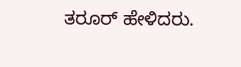ತರೂರ್ ಹೇಳಿದರು.